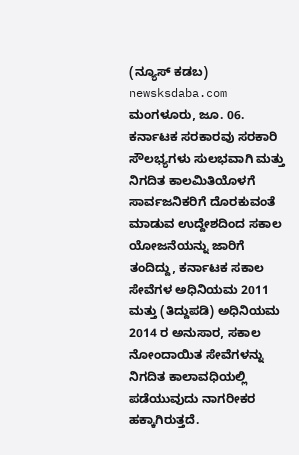(ನ್ಯೂಸ್ ಕಡಬ) newsksdaba.com ಮಂಗಳೂರು, ಜೂ. 06. ಕರ್ನಾಟಕ ಸರಕಾರವು ಸರಕಾರಿ ಸೌಲಭ್ಯಗಳು ಸುಲಭವಾಗಿ ಮತ್ತು ನಿಗದಿತ ಕಾಲಮಿತಿಯೊಳಗೆ ಸಾರ್ವಜನಿಕರಿಗೆ ದೊರಕುವಂತೆ ಮಾಡುವ ಉದ್ದೇಶದಿಂದ ಸಕಾಲ ಯೋಜನೆಯನ್ನು ಜಾರಿಗೆ ತಂದಿದ್ದು, ಕರ್ನಾಟಕ ಸಕಾಲ ಸೇವೆಗಳ ಅಧಿನಿಯಮ 2011 ಮತ್ತು (ತಿದ್ದುಪಡಿ) ಅಧಿನಿಯಮ 2014 ರ ಅನುಸಾರ, ಸಕಾಲ ನೋಂದಾಯಿತ ಸೇವೆಗಳನ್ನು ನಿಗದಿತ ಕಾಲಾವಧಿಯಲ್ಲಿ ಪಡೆಯುವುದು ನಾಗರೀಕರ ಹಕ್ಕಾಗಿರುತ್ತದೆ.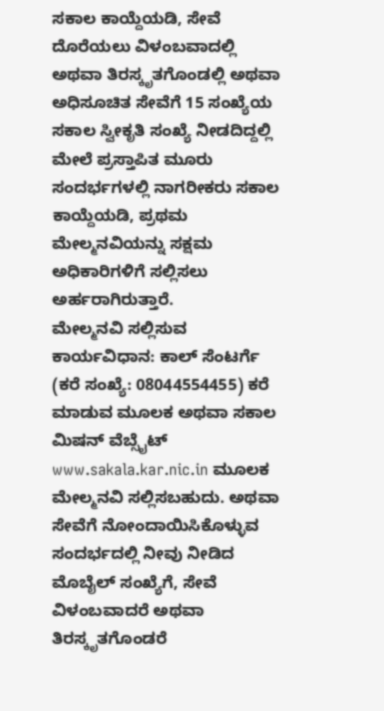ಸಕಾಲ ಕಾಯ್ದೆಯಡಿ, ಸೇವೆ ದೊರೆಯಲು ವಿಳಂಬವಾದಲ್ಲಿ ಅಥವಾ ತಿರಸ್ಕೃತಗೊಂಡಲ್ಲಿ ಅಥವಾ ಅಧಿಸೂಚಿತ ಸೇವೆಗೆ 15 ಸಂಖ್ಯೆಯ ಸಕಾಲ ಸ್ವೀಕೃತಿ ಸಂಖ್ಯೆ ನೀಡದಿದ್ದಲ್ಲಿ ಮೇಲೆ ಪ್ರಸ್ತಾಪಿತ ಮೂರು ಸಂದರ್ಭಗಳಲ್ಲಿ ನಾಗರೀಕರು ಸಕಾಲ ಕಾಯ್ದೆಯಡಿ, ಪ್ರಥಮ ಮೇಲ್ಮನವಿಯನ್ನು ಸಕ್ಷಮ ಅಧಿಕಾರಿಗಳಿಗೆ ಸಲ್ಲಿಸಲು ಅರ್ಹರಾಗಿರುತ್ತಾರೆ.
ಮೇಲ್ಮನವಿ ಸಲ್ಲಿಸುವ ಕಾರ್ಯವಿಧಾನ: ಕಾಲ್ ಸೆಂಟರ್ಗೆ (ಕರೆ ಸಂಖ್ಯೆ: 08044554455) ಕರೆ ಮಾಡುವ ಮೂಲಕ ಅಥವಾ ಸಕಾಲ ಮಿಷನ್ ವೆಬ್ಸೈಟ್ www.sakala.kar.nic.in ಮೂಲಕ ಮೇಲ್ಮನವಿ ಸಲ್ಲಿಸಬಹುದು. ಅಥವಾ ಸೇವೆಗೆ ನೋಂದಾಯಿಸಿಕೊಳ್ಳುವ ಸಂದರ್ಭದಲ್ಲಿ ನೀವು ನೀಡಿದ ಮೊಬೈಲ್ ಸಂಖ್ಯೆಗೆ, ಸೇವೆ ವಿಳಂಬವಾದರೆ ಅಥವಾ ತಿರಸ್ಕೃತಗೊಂಡರೆ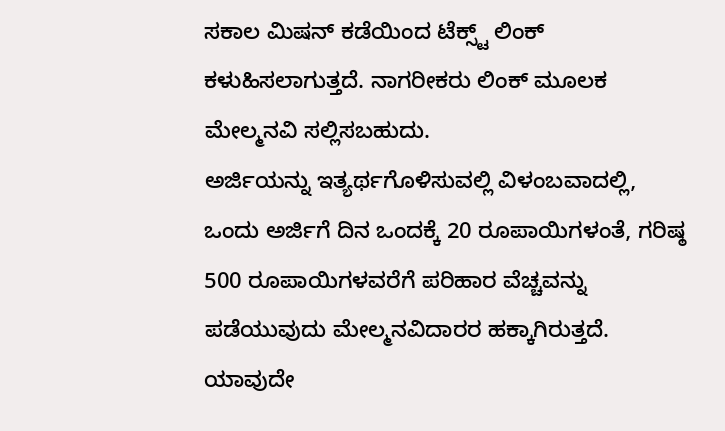ಸಕಾಲ ಮಿಷನ್ ಕಡೆಯಿಂದ ಟೆಕ್ಸ್ಟ್ ಲಿಂಕ್ ಕಳುಹಿಸಲಾಗುತ್ತದೆ. ನಾಗರೀಕರು ಲಿಂಕ್ ಮೂಲಕ ಮೇಲ್ಮನವಿ ಸಲ್ಲಿಸಬಹುದು.
ಅರ್ಜಿಯನ್ನು ಇತ್ಯರ್ಥಗೊಳಿಸುವಲ್ಲಿ ವಿಳಂಬವಾದಲ್ಲಿ, ಒಂದು ಅರ್ಜಿಗೆ ದಿನ ಒಂದಕ್ಕೆ 20 ರೂಪಾಯಿಗಳಂತೆ, ಗರಿಷ್ಠ 500 ರೂಪಾಯಿಗಳವರೆಗೆ ಪರಿಹಾರ ವೆಚ್ಚವನ್ನು ಪಡೆಯುವುದು ಮೇಲ್ಮನವಿದಾರರ ಹಕ್ಕಾಗಿರುತ್ತದೆ. ಯಾವುದೇ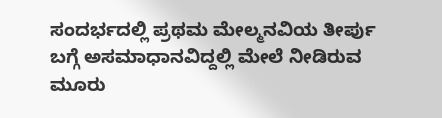ಸಂದರ್ಭದಲ್ಲಿ ಪ್ರಥಮ ಮೇಲ್ಮನವಿಯ ತೀರ್ಪು ಬಗ್ಗೆ ಅಸಮಾಧಾನವಿದ್ದಲ್ಲಿ ಮೇಲೆ ನೀಡಿರುವ ಮೂರು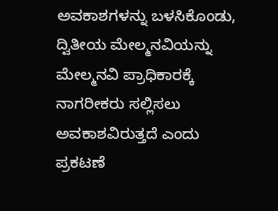ಅವಕಾಶಗಳನ್ನು ಬಳಸಿಕೊಂಡು, ದ್ವಿತೀಯ ಮೇಲ್ಮನವಿಯನ್ನು ಮೇಲ್ಮನವಿ ಪ್ರಾಧಿಕಾರಕ್ಕೆ ನಾಗರೀಕರು ಸಲ್ಲಿಸಲು ಅವಕಾಶವಿರುತ್ತದೆ ಎಂದು ಪ್ರಕಟಣೆ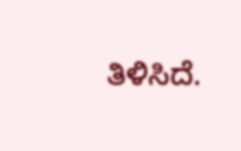ತಿಳಿಸಿದೆ.